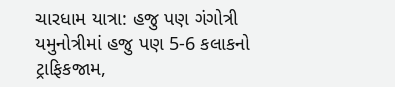ચારધામ યાત્રા: હજુ પણ ગંગોત્રી યમુનોત્રીમાં હજુ પણ 5-6 કલાકનો ટ્રાફિકજામ,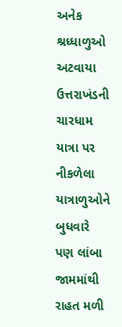અનેક શ્રધ્ધાળુઓ અટવાયા
ઉત્તરાખંડની ચારધામ યાત્રા પર નીકળેલા યાત્રાળુઓને બુધવારે પણ લાંબા જામમાંથી રાહત મળી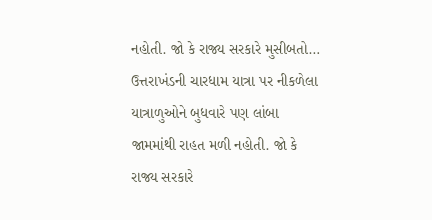નહોતી. જો કે રાજ્ય સરકારે મુસીબતો…
ઉત્તરાખંડની ચારધામ યાત્રા પર નીકળેલા યાત્રાળુઓને બુધવારે પણ લાંબા જામમાંથી રાહત મળી નહોતી. જો કે રાજ્ય સરકારે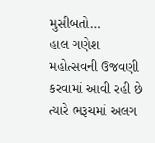મુસીબતો…
હાલ ગણેશ મહોત્સવની ઉજવણી કરવામાં આવી રહી છે ત્યારે ભરૂચમાં અલગ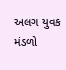અલગ યુવક મંડળો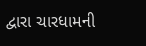દ્વારા ચારધામની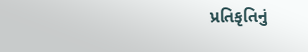પ્રતિકૃતિનું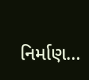નિર્માણ…